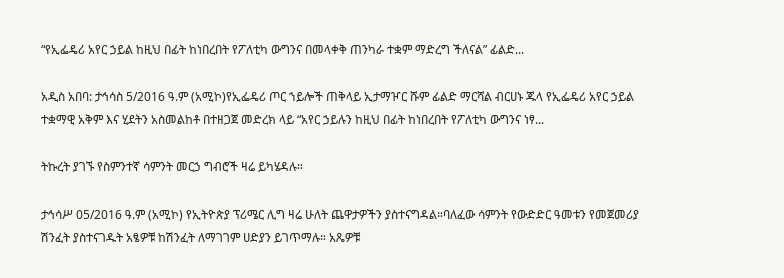“የኢፌዴሪ አየር ኃይል ከዚህ በፊት ከነበረበት የፖለቲካ ውግንና በመላቀቅ ጠንካራ ተቋም ማድረግ ችለናል” ፊልድ...

አዲስ አበባ: ታኅሳስ 5/2016 ዓ.ም (አሚኮ)የኢፌዴሪ ጦር ኀይሎች ጠቅላይ ኢታማዦር ሹም ፊልድ ማርሻል ብርሀኑ ጁላ የኢፌዴሪ አየር ኃይል ተቋማዊ አቅም እና ሂደትን አስመልከቶ በተዘጋጀ መድረክ ላይ “አየር ኃይሉን ከዚህ በፊት ከነበረበት የፖለቲካ ውግንና ነፃ...

ትኩረት ያገኙ የስምንተኛ ሳምንት መርኃ ግብሮች ዛሬ ይካሄዳሉ።

ታኅሳሥ 05/2016 ዓ.ም (አሚኮ) የኢትዮጵያ ፕሪሜር ሊግ ዛሬ ሁለት ጨዋታዎችን ያስተናግዳል።ባለፈው ሳምንት የውድድር ዓመቱን የመጀመሪያ ሽንፈት ያስተናገዱት አፄዎቹ ከሽንፈት ለማገገም ሀድያን ይገጥማሉ። አጼዎቹ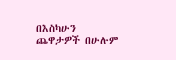በእስካሁን ጨዋታዎች በሁሉም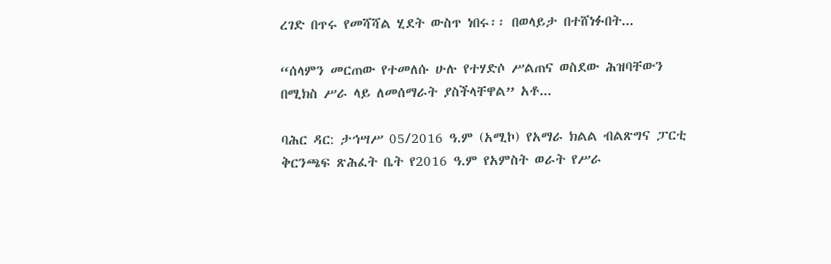ረገድ በጥሩ የመሻሻል ሂደት ውስጥ ነበሩ፡፡ በወላይታ በተሸነፉበት...

“ሰላምን መርጠው የተመለሱ ሁሉ የተሃድሶ ሥልጠና ወስደው ሕዝባቸውን በሚክስ ሥራ ላይ ለመሰማራት ያስችላቸዋል” አቶ...

ባሕር ዳር: ታኅሣሥ 05/2016 ዓ.ም (አሚኮ) የአማራ ክልል ብልጽግና ፓርቲ ቅርንጫፍ ጽሕፈት ቤት የ2016 ዓ.ም የአምስት ወራት የሥራ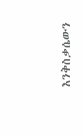እንቅስቃሴውን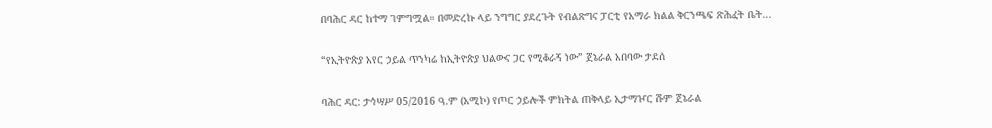በባሕር ዳር ከተማ ገምግሟል። በመድረኩ ላይ ንግግር ያደረጉት የብልጽግና ፓርቲ የአማራ ክልል ቅርንጫፍ ጽሕፈት ቤት...

“የኢትዮጵያ አየር ኃይል ጥንካሬ ከኢትዮጵያ ህልውና ጋር የሚቆራኝ ነው” ጀኔራል አበባው ታደሰ

ባሕር ዳር: ታኅሣሥ 05/2016 ዓ.ም (አሚኮ) የጦር ኃይሎች ምክትል ጠቅላይ ኢታማዦር ሹም ጀኔራል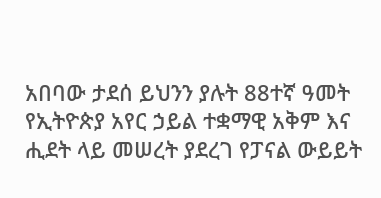አበባው ታደሰ ይህንን ያሉት 88ተኛ ዓመት የኢትዮጵያ አየር ኃይል ተቋማዊ አቅም እና ሒደት ላይ መሠረት ያደረገ የፓናል ውይይት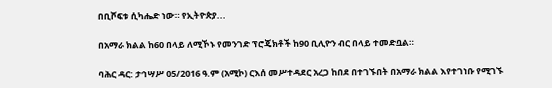በቢሾፍቱ ሲካሔድ ነው። የኢትዮጵያ...

በአማራ ክልል ከ60 በላይ ለሚኾኑ የመንገድ ፕሮጄክቶች ከ90 ቢሊዮን ብር በላይ ተመድቧል።

ባሕር ዳር: ታኅሣሥ 05/2016 ዓ.ም (አሚኮ) ርእሰ መሥተዳደር አረጋ ከበደ በተገኙበት በአማራ ክልል እየተገነቡ የሚገኙ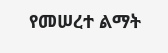የመሠረተ ልማት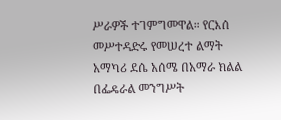ሥራዎች ተገምግመዋል። የርእሰ መሥተዳድሩ የመሠረተ ልማት አማካሪ ደሴ አሰሜ በአማራ ክልል በፌዴራል መንግሥት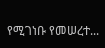የሚገነቡ የመሠረተ...